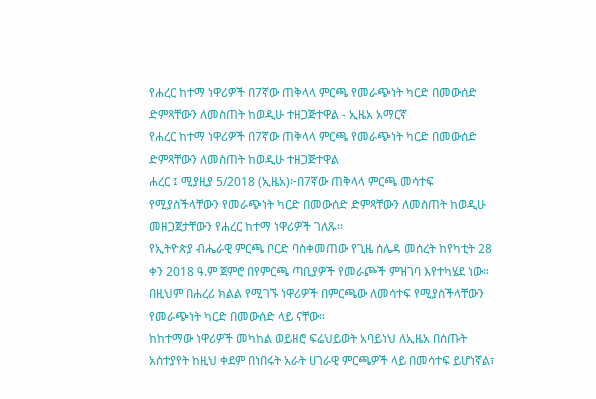የሐረር ከተማ ነዋሪዎች በ7ኛው ጠቅላላ ምርጫ የመራጭነት ካርድ በመውሰድ ድምጻቸውን ለመስጠት ከወዲሁ ተዘጋጅተዋል - ኢዜአ አማርኛ
የሐረር ከተማ ነዋሪዎች በ7ኛው ጠቅላላ ምርጫ የመራጭነት ካርድ በመውሰድ ድምጻቸውን ለመስጠት ከወዲሁ ተዘጋጅተዋል
ሐረር ፤ ሚያዚያ 5/2018 (ኢዜአ)፦በ7ኛው ጠቅላላ ምርጫ መሳተፍ የሚያስችላቸውን የመራጭነት ካርድ በመውሰድ ድምጻቸውን ለመስጠት ከወዲሁ መዘጋጀታቸውን የሐረር ከተማ ነዋሪዎች ገለጹ፡፡
የኢትዮጵያ ብሔራዊ ምርጫ ቦርድ ባስቀመጠው የጊዜ ሰሌዳ መሰረት ከየካቲት 28 ቀን 2018 ዓ.ም ጀምሮ በየምርጫ ጣቢያዎች የመራጮች ምዝገባ እየተካሄደ ነው።
በዚህም በሐረሪ ክልል የሚገኙ ነዋሪዎች በምርጫው ለመሳተፍ የሚያስችላቸውን የመራጭነት ካርድ በመውሰድ ላይ ናቸው።
ከከተማው ነዋሪዎች መካከል ወይዘሮ ፍሬህይወት አባይነህ ለኢዜአ በሰጡት አስተያየት ከዚህ ቀደም በነበሩት አራት ሀገራዊ ምርጫዎች ላይ በመሳተፍ ይሆነኛል፣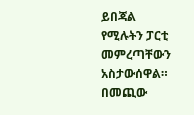ይበጃል የሚሉትን ፓርቲ መምረጣቸውን አስታውሰዋል።
በመጪው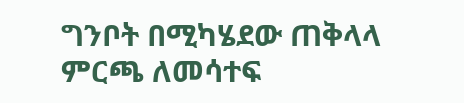ግንቦት በሚካሄደው ጠቅላላ ምርጫ ለመሳተፍ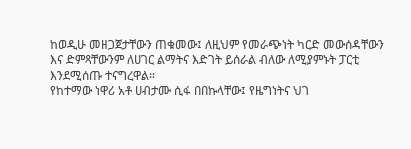ከወዲሁ መዘጋጀታቸውን ጠቁመው፤ ለዚህም የመራጭነት ካርድ መውሰዳቸውን እና ድምጻቸውንም ለሀገር ልማትና እድገት ይሰራል ብለው ለሚያምኑት ፓርቲ እንደሚሰጡ ተናግረዋል።
የከተማው ነዋሪ አቶ ሀብታሙ ሲፋ በበኩላቸው፤ የዜግነትና ህገ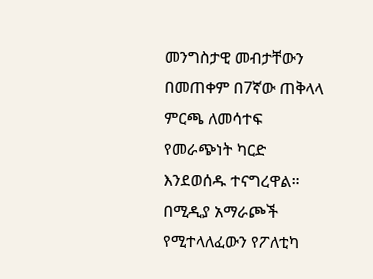መንግስታዊ መብታቸውን በመጠቀም በ7ኛው ጠቅላላ ምርጫ ለመሳተፍ የመራጭነት ካርድ እንደወሰዱ ተናግረዋል።
በሚዲያ አማራጮች የሚተላለፈውን የፖለቲካ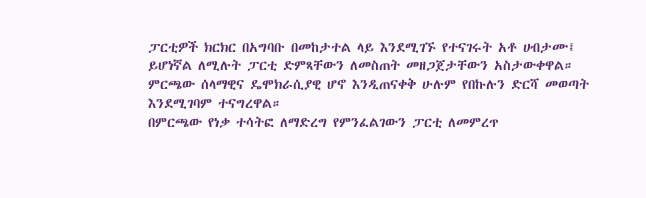ፓርቲዎች ክርክር በአግባቡ በመከታተል ላይ እንደሚገኙ የተናገሩት አቶ ሀብታሙ፤ ይሆነኛል ለሚሉት ፓርቲ ድምጻቸውን ለመስጠት መዘጋጀታቸውን አስታውቀዋል።
ምርጫው ሰላማዊና ዴሞክራሲያዊ ሆኖ እንዲጠናቀቅ ሁሉም የበኩሉን ድርሻ መወጣት እንደሚገባም ተናግረዋል።
በምርጫው የነቃ ተሳትፎ ለማድረግ የምንፈልገውን ፓርቲ ለመምረጥ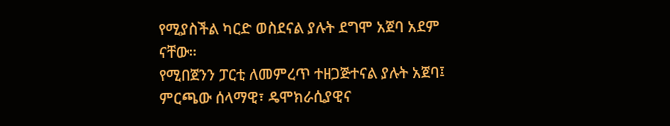የሚያስችል ካርድ ወስደናል ያሉት ደግሞ አጀባ አደም ናቸው።
የሚበጀንን ፓርቲ ለመምረጥ ተዘጋጅተናል ያሉት አጀባ፤ ምርጫው ሰላማዊ፣ ዴሞክራሲያዊና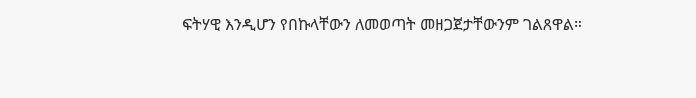ፍትሃዊ እንዲሆን የበኩላቸውን ለመወጣት መዘጋጀታቸውንም ገልጸዋል።